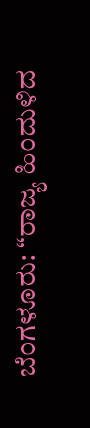ಬೆಂಗಳೂರು: “ರಾಜ್ಯ ಹಿಂದುಳಿದ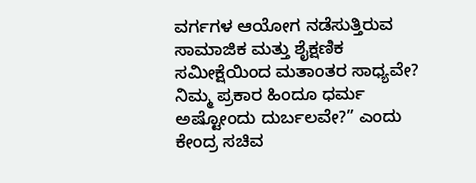ವರ್ಗಗಳ ಆಯೋಗ ನಡೆಸುತ್ತಿರುವ ಸಾಮಾಜಿಕ ಮತ್ತು ಶೈಕ್ಷಣಿಕ ಸಮೀಕ್ಷೆಯಿಂದ ಮತಾಂತರ ಸಾಧ್ಯವೇ? ನಿಮ್ಮ ಪ್ರಕಾರ ಹಿಂದೂ ಧರ್ಮ ಅಷ್ಟೋಂದು ದುರ್ಬಲವೇ?” ಎಂದು ಕೇಂದ್ರ ಸಚಿವ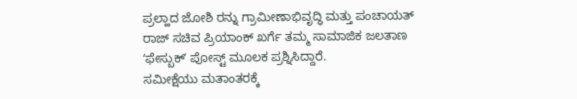ಪ್ರಲ್ಹಾದ ಜೋಶಿ ರನ್ನು ಗ್ರಾಮೀಣಾಭಿವೃದ್ಧಿ ಮತ್ತು ಪಂಚಾಯತ್ ರಾಜ್ ಸಚಿವ ಪ್ರಿಯಾಂಕ್ ಖರ್ಗೆ ತಮ್ಮ ಸಾಮಾಜಿಕ ಜಲತಾಣ ʻಫೇಸ್ಬುಕ್ʼ ಪೋಸ್ಟ್ ಮೂಲಕ ಪ್ರಶ್ನಿಸಿದ್ದಾರೆ.
ಸಮೀಕ್ಷೆಯು ಮತಾಂತರಕ್ಕೆ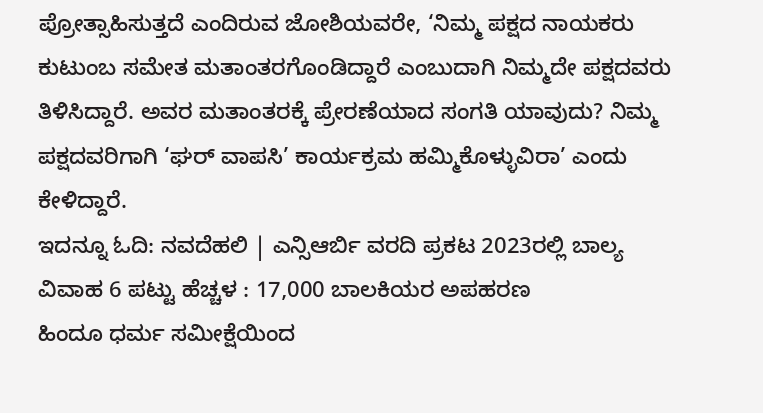ಪ್ರೋತ್ಸಾಹಿಸುತ್ತದೆ ಎಂದಿರುವ ಜೋಶಿಯವರೇ, ‘ನಿಮ್ಮ ಪಕ್ಷದ ನಾಯಕರು ಕುಟುಂಬ ಸಮೇತ ಮತಾಂತರಗೊಂಡಿದ್ದಾರೆ ಎಂಬುದಾಗಿ ನಿಮ್ಮದೇ ಪಕ್ಷದವರು ತಿಳಿಸಿದ್ದಾರೆ. ಅವರ ಮತಾಂತರಕ್ಕೆ ಪ್ರೇರಣೆಯಾದ ಸಂಗತಿ ಯಾವುದು? ನಿಮ್ಮ ಪಕ್ಷದವರಿಗಾಗಿ ‘ಘರ್ ವಾಪಸಿ’ ಕಾರ್ಯಕ್ರಮ ಹಮ್ಮಿಕೊಳ್ಳುವಿರಾ’ ಎಂದು ಕೇಳಿದ್ದಾರೆ.
ಇದನ್ನೂ ಓದಿ: ನವದೆಹಲಿ | ಎನ್ಸಿಆರ್ಬಿ ವರದಿ ಪ್ರಕಟ 2023ರಲ್ಲಿ ಬಾಲ್ಯ ವಿವಾಹ 6 ಪಟ್ಟು ಹೆಚ್ಚಳ : 17,000 ಬಾಲಕಿಯರ ಅಪಹರಣ
ಹಿಂದೂ ಧರ್ಮ ಸಮೀಕ್ಷೆಯಿಂದ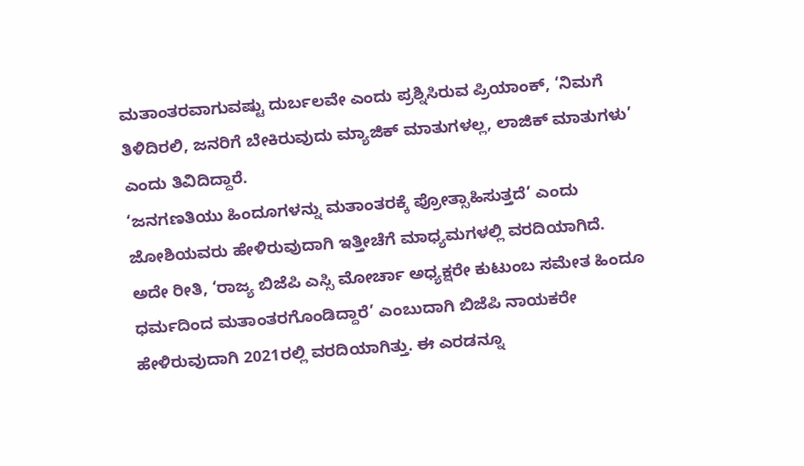ಮತಾಂತರವಾಗುವಷ್ಟು ದುರ್ಬಲವೇ ಎಂದು ಪ್ರಶ್ನಿಸಿರುವ ಪ್ರಿಯಾಂಕ್, ‘ನಿಮಗೆ ತಿಳಿದಿರಲಿ, ಜನರಿಗೆ ಬೇಕಿರುವುದು ಮ್ಯಾಜಿಕ್ ಮಾತುಗಳಲ್ಲ, ಲಾಜಿಕ್ ಮಾತುಗಳು’ ಎಂದು ತಿವಿದಿದ್ದಾರೆ.
‘ಜನಗಣತಿಯು ಹಿಂದೂಗಳನ್ನು ಮತಾಂತರಕ್ಕೆ ಪ್ರೋತ್ಸಾಹಿಸುತ್ತದೆ’ ಎಂದು ಜೋಶಿಯವರು ಹೇಳಿರುವುದಾಗಿ ಇತ್ತೀಚೆಗೆ ಮಾಧ್ಯಮಗಳಲ್ಲಿ ವರದಿಯಾಗಿದೆ. ಅದೇ ರೀತಿ, ‘ರಾಜ್ಯ ಬಿಜೆಪಿ ಎಸ್ಸಿ ಮೋರ್ಚಾ ಅಧ್ಯಕ್ಷರೇ ಕುಟುಂಬ ಸಮೇತ ಹಿಂದೂ ಧರ್ಮದಿಂದ ಮತಾಂತರಗೊಂಡಿದ್ದಾರೆ’ ಎಂಬುದಾಗಿ ಬಿಜೆಪಿ ನಾಯಕರೇ ಹೇಳಿರುವುದಾಗಿ 2021ರಲ್ಲಿ ವರದಿಯಾಗಿತ್ತು. ಈ ಎರಡನ್ನೂ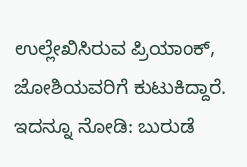ಉಲ್ಲೇಖಿಸಿರುವ ಪ್ರಿಯಾಂಕ್, ಜೋಶಿಯವರಿಗೆ ಕುಟುಕಿದ್ದಾರೆ.
ಇದನ್ನೂ ನೋಡಿ: ಬುರುಡೆ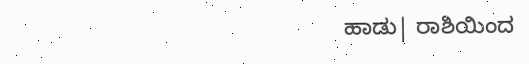ಹಾಡು| ರಾಶಿಯಿಂದ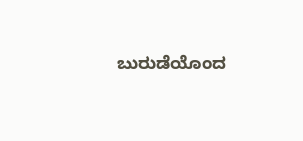ಬುರುಡೆಯೊಂದ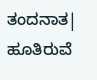ತಂದನಾತ| ಹೂತಿರುವೆ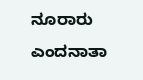ನೂರಾರು ಎಂದನಾತಾ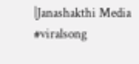|Janashakthi Media #viralsong